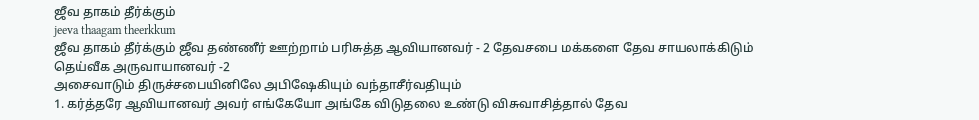ஜீவ தாகம் தீர்க்கும்
jeeva thaagam theerkkum
ஜீவ தாகம் தீர்க்கும் ஜீவ தண்ணீர் ஊற்றாம் பரிசுத்த ஆவியானவர் - 2 தேவசபை மக்களை தேவ சாயலாக்கிடும் தெய்வீக அருவாயானவர் -2
அசைவாடும் திருச்சபையினிலே அபிஷேகியும் வந்தாசீர்வதியும்
1. கர்த்தரே ஆவியானவர் அவர் எங்கேயோ அங்கே விடுதலை உண்டு விசுவாசித்தால் தேவ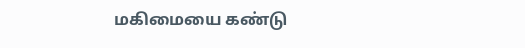மகிமையை கண்டு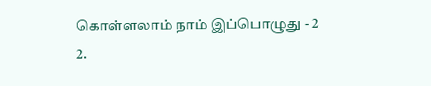கொள்ளலாம் நாம் இப்பொழுது - 2
2.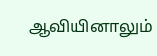ஆவியினாலும்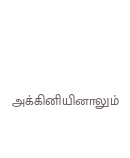அக்கினியினாலும்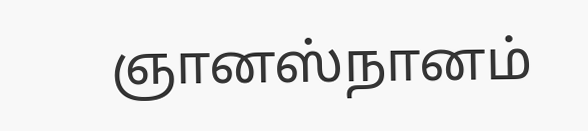ஞானஸ்நானம்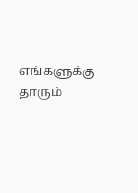எங்களுக்கு தாரும்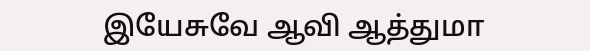இயேசுவே ஆவி ஆத்துமா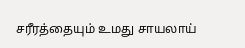சரீரத்தையும் உமது சாயலாய்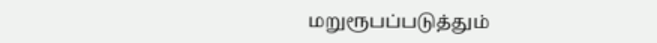மறுரூபப்படுத்தும்